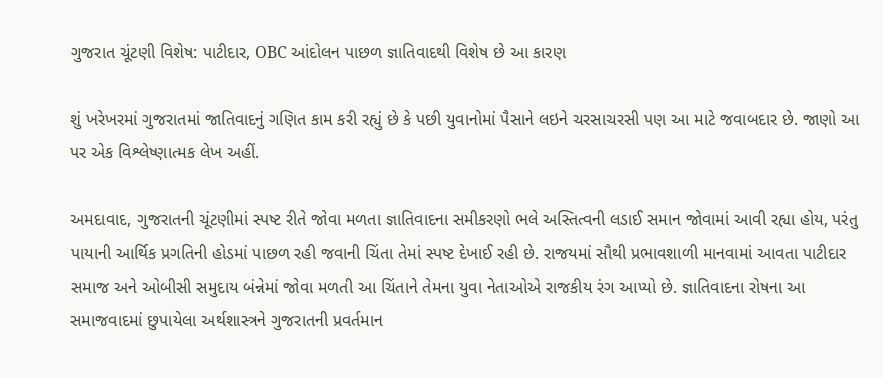ગુજરાત ચૂંટણી વિશેષ: પાટીદાર, OBC આંદોલન પાછળ જ્ઞાતિવાદથી વિશેષ છે આ કારણ

શું ખરેખરમાં ગુજરાતમાં જાતિવાદનું ગણિત કામ કરી રહ્યું છે કે પછી યુવાનોમાં પૈસાને લઇને ચરસાચરસી પણ આ માટે જવાબદાર છે. જાણો આ પર એક વિશ્લેષ્ણાત્મક લેખ અહીં.

અમદાવાદ, ગુજરાતની ચૂંટણીમાં સ્પષ્ટ રીતે જોવા મળતા જ્ઞાતિવાદના સમીકરણો ભલે અસ્તિત્વની લડાઈ સમાન જોવામાં આવી રહ્યા હોય, પરંતુ પાયાની આર્થિક પ્રગતિની હોડમાં પાછળ રહી જવાની ચિંતા તેમાં સ્પષ્ટ દેખાઈ રહી છે. રાજયમાં સૌથી પ્રભાવશાળી માનવામાં આવતા પાટીદાર સમાજ અને ઓબીસી સમુદાય બંન્નેમાં જોવા મળતી આ ચિંતાને તેમના યુવા નેતાઓએ રાજકીય રંગ આપ્યો છે. જ્ઞાતિવાદના રોષના આ સમાજવાદમાં છુપાયેલા અર્થશાસ્ત્રને ગુજરાતની પ્રવર્તમાન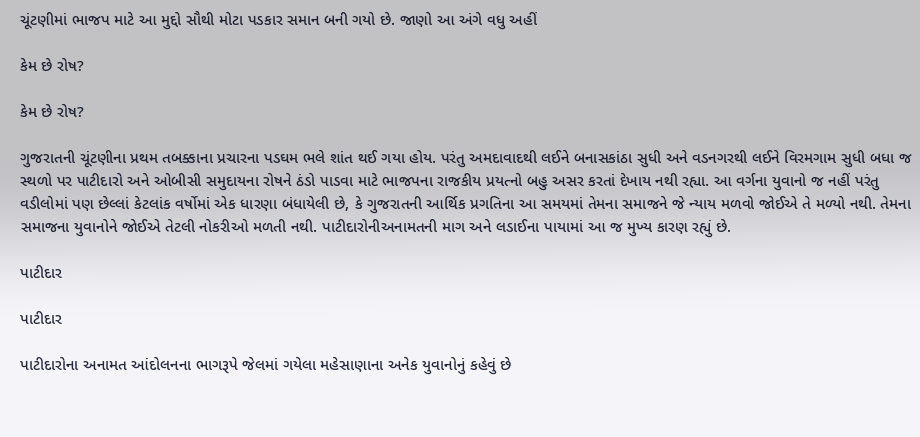ચૂંટણીમાં ભાજપ માટે આ મુદ્દો સૌથી મોટા પડકાર સમાન બની ગયો છે. જાણો આ અંગે વધુ અહીં

કેમ છે રોષ?

કેમ છે રોષ?

ગુજરાતની ચૂંટણીના પ્રથમ તબક્કાના પ્રચારના પડઘમ ભલે શાંત થઈ ગયા હોય. પરંતુ અમદાવાદથી લઈને બનાસકાંઠા સુધી અને વડનગરથી લઈને વિરમગામ સુધી બધા જ સ્થળો પર પાટીદારો અને ઓબીસી સમુદાયના રોષને ઠંડો પાડવા માટે ભાજપના રાજકીય પ્રયત્નો બહુ અસર કરતાં દેખાય નથી રહ્યા. આ વર્ગના યુવાનો જ નહીં પરંતુ વડીલોમાં પણ છેલ્લાં કેટલાંક વર્ષોમાં એક ધારણા બંધાયેલી છે, કે ગુજરાતની આર્થિક પ્રગતિના આ સમયમાં તેમના સમાજને જે ન્યાય મળવો જોઈએ તે મળ્યો નથી. તેમના સમાજના યુવાનોને જોઈએ તેટલી નોકરીઓ મળતી નથી. પાટીદારોનીઅનામતની માગ અને લડાઈના પાયામાં આ જ મુખ્ય કારણ રહ્યું છે.

પાટીદાર

પાટીદાર

પાટીદારોના અનામત આંદોલનના ભાગરૂપે જેલમાં ગયેલા મહેસાણાના અનેક યુવાનોનું કહેવું છે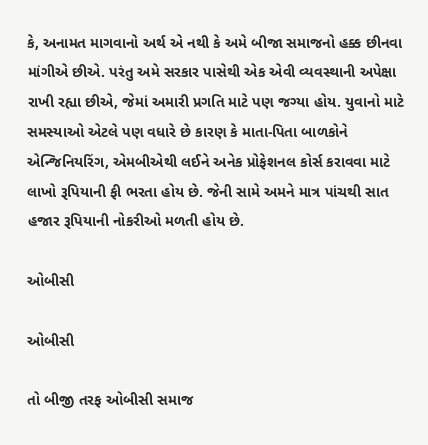કે, અનામત માગવાનો અર્થ એ નથી કે અમે બીજા સમાજનો હક્ક છીનવા માંગીએ છીએ. પરંતુ અમે સરકાર પાસેથી એક એવી વ્યવસ્થાની અપેક્ષા રાખી રહ્યા છીએ, જેમાં અમારી પ્રગતિ માટે પણ જગ્યા હોય. યુવાનો માટે સમસ્યાઓ એટલે પણ વધારે છે કારણ કે માતા-પિતા બાળકોને એન્જિનિયરિંગ, એમબીએથી લઈને અનેક પ્રોફેશનલ કોર્સ કરાવવા માટે લાખો રૂપિયાની ફી ભરતા હોય છે. જેની સામે અમને માત્ર પાંચથી સાત હજાર રૂપિયાની નોકરીઓ મળતી હોય છે.

ઓબીસી

ઓબીસી

તો બીજી તરફ ઓબીસી સમાજ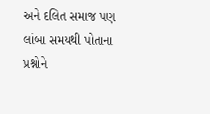અને દલિત સમાજ પણ લાંબા સમયથી પોતાના પ્રશ્નોને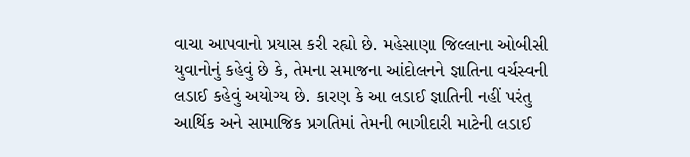વાચા આપવાનો પ્રયાસ કરી રહ્યો છે. મહેસાણા જિલ્લાના ઓબીસી યુવાનોનું કહેવું છે કે, તેમના સમાજના આંદોલનને જ્ઞાતિના વર્ચસ્વની લડાઈ કહેવું અયોગ્ય છે. કારણ કે આ લડાઈ જ્ઞાતિની નહીં પરંતુ આર્થિક અને સામાજિક પ્રગતિમાં તેમની ભાગીદારી માટેની લડાઈ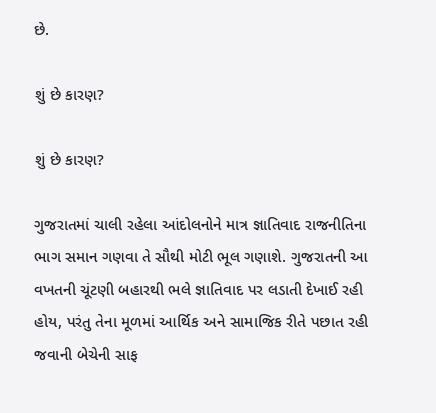છે.

શું છે કારણ?

શું છે કારણ?

ગુજરાતમાં ચાલી રહેલા આંદોલનોને માત્ર જ્ઞાતિવાદ રાજનીતિના ભાગ સમાન ગણવા તે સૌથી મોટી ભૂલ ગણાશે. ગુજરાતની આ વખતની ચૂંટણી બહારથી ભલે જ્ઞાતિવાદ પર લડાતી દેખાઈ રહી હોય, પરંતુ તેના મૂળમાં આર્થિક અને સામાજિક રીતે પછાત રહી જવાની બેચેની સાફ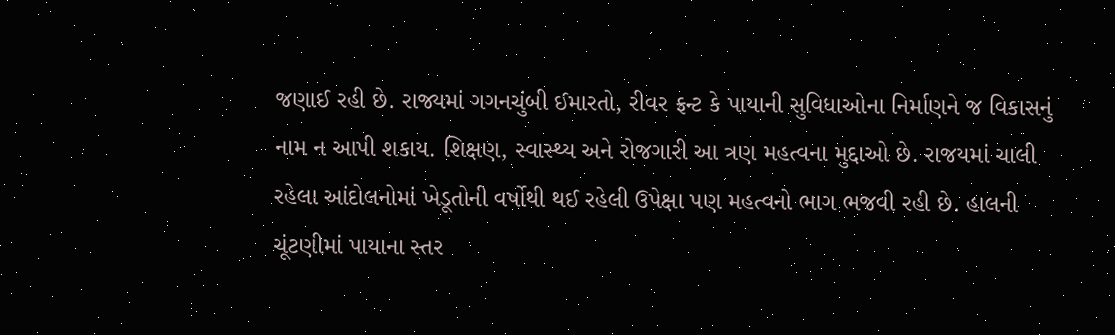જણાઈ રહી છે. રાજ્યમાં ગગનચુંબી ઈમારતો, રીવર ફ્રન્ટ કે પાયાની સુવિધાઓના નિર્માણને જ વિકાસનું નામ ન આપી શકાય. શિક્ષણ, સ્વાસ્થ્ય અને રોજગારી આ ત્રણ મહત્વના મુદ્દાઓ છે. રાજયમાં ચાલી રહેલા આંદોલનોમાં ખેડૂતોની વર્ષોથી થઈ રહેલી ઉપેક્ષા પણ મહત્વનો ભાગ ભજવી રહી છે. હાલની ચૂંટણીમાં પાયાના સ્તર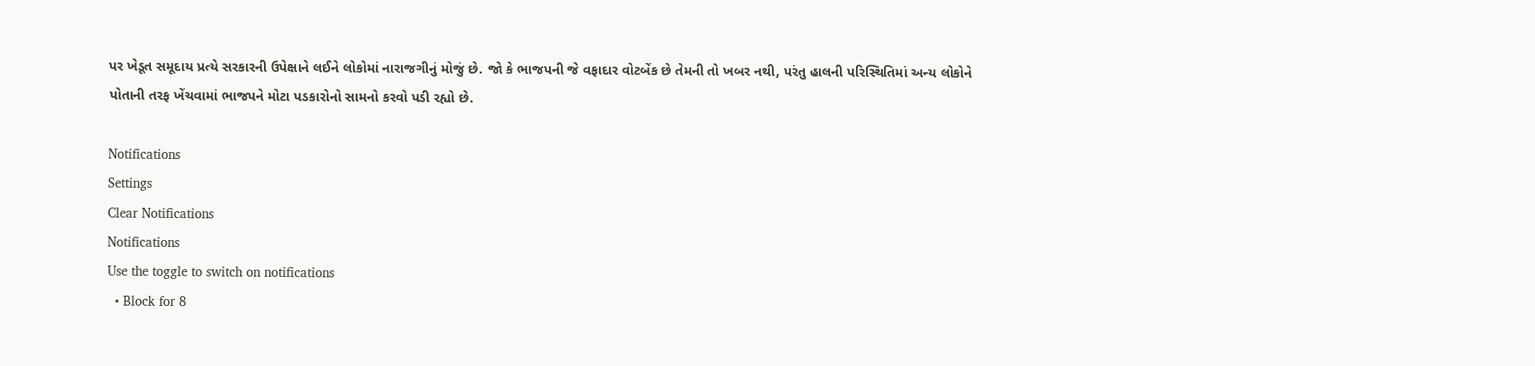પર ખેડૂત સમૂદાય પ્રત્યે સરકારની ઉપેક્ષાને લઈને લોકોમાં નારાજગીનું મોજું છે. જો કે ભાજપની જે વફાદાર વોટબેંક છે તેમની તો ખબર નથી, પરંતુ હાલની પરિસ્થિતિમાં અન્ય લોકોને પોતાની તરફ ખેંચવામાં ભાજપને મોટા પડકારોનો સામનો કરવો પડી રહ્યો છે.

Notifications
Settings
Clear Notifications
Notifications
Use the toggle to switch on notifications
  • Block for 8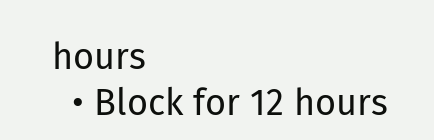hours
  • Block for 12 hours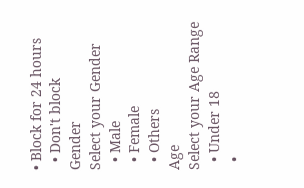• Block for 24 hours
  • Don't block
Gender
Select your Gender
  • Male
  • Female
  • Others
Age
Select your Age Range
  • Under 18
  •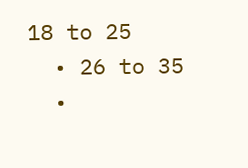18 to 25
  • 26 to 35
  •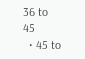36 to 45
  • 45 to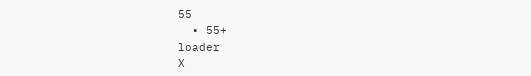55
  • 55+
loader
X